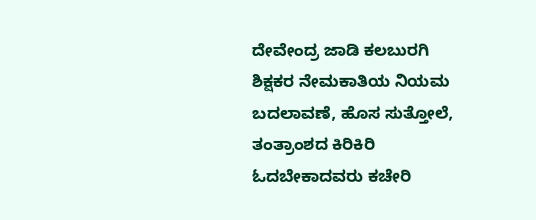ದೇವೇಂದ್ರ ಜಾಡಿ ಕಲಬುರಗಿ
ಶಿಕ್ಷಕರ ನೇಮಕಾತಿಯ ನಿಯಮ ಬದಲಾವಣೆ, ಹೊಸ ಸುತ್ತೋಲೆ, ತಂತ್ರಾಂಶದ ಕಿರಿಕಿರಿ ಓದಬೇಕಾದವರು ಕಚೇರಿ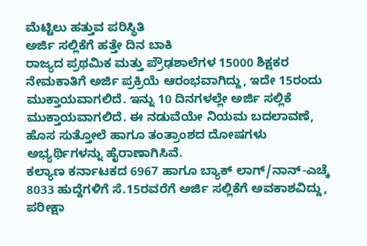ಮೆಟ್ಟಿಲು ಹತ್ತುವ ಪರಿಸ್ಥಿತಿ
ಅರ್ಜಿ ಸಲ್ಲಿಕೆಗೆ ಹತ್ತೇ ದಿನ ಬಾಕಿ
ರಾಜ್ಯದ ಪ್ರಥಮಿಕ ಮತ್ತು ಪ್ರೌಢಶಾಲೆಗಳ 15000 ಶಿಕ್ಷಕರ ನೇಮಕಾತಿಗೆ ಅರ್ಜಿ ಪ್ರಕ್ರಿಯೆ ಆರಂಭವಾಗಿದ್ದು, ಇದೇ 15ರಂದು ಮುಕ್ತಾಯವಾಗಲಿದೆ. ಇನ್ನು 10 ದಿನಗಳಲ್ಲೇ ಅರ್ಜಿ ಸಲ್ಲಿಕೆ ಮುಕ್ತಾಯವಾಗಲಿದೆ. ಈ ನಡುವೆಯೇ ನಿಯಮ ಬದಲಾವಣೆ, ಹೊಸ ಸುತ್ತೋಲೆ ಹಾಗೂ ತಂತ್ರಾಂಶದ ದೋಷಗಳು ಅಭ್ಯರ್ಥಿಗಳನ್ನು ಹೈರಾಣಾಗಿಸಿವೆ.
ಕಲ್ಯಾಣ ಕರ್ನಾಟಕದ 6967 ಹಾಗೂ ಬ್ಯಾಕ್ ಲಾಗ್/ನಾನ್-ಎಚ್ಕೆ 8033 ಹುದ್ದೆಗಳಿಗೆ ಸೆ.15ರವರೆಗೆ ಅರ್ಜಿ ಸಲ್ಲಿಕೆಗೆ ಅವಕಾಶವಿದ್ದು, ಪರೀಕ್ಷಾ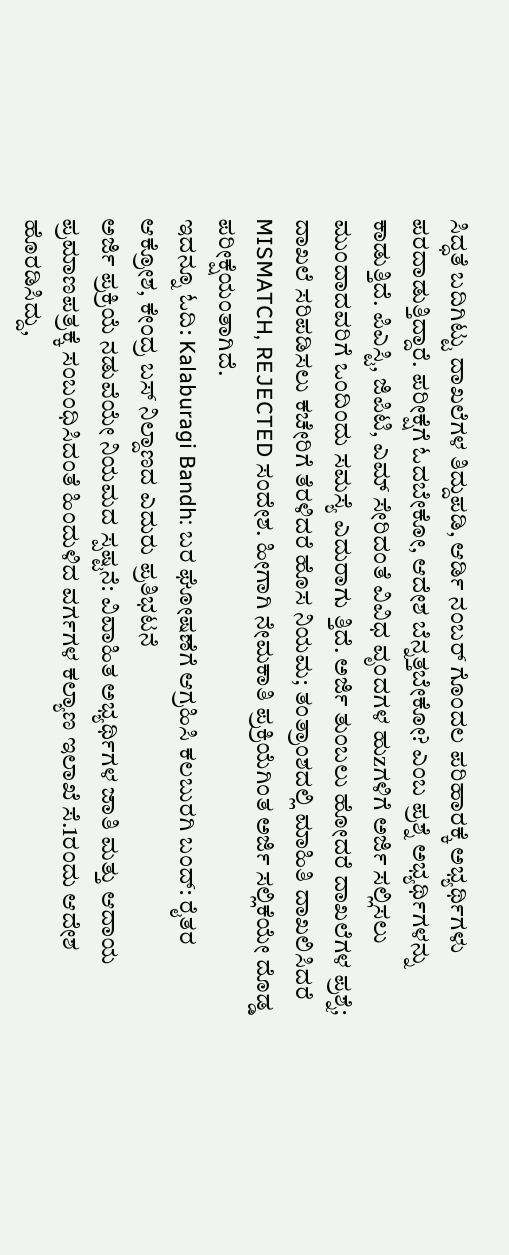ಸಿದ್ಧತೆ ಬದಿಗಿಟ್ಟು ದಾಖಲೆಗಳ ತಿದ್ದುಪಡಿ, ಆರ್ಡಿ ನಂಬರ್ ಗೊಂದಲ ಪರಿಹಾರಕ್ಕೆ ಅಭ್ಯರ್ಥಿಗಳು ಪರದಾಡುತ್ತಿದ್ದಾರೆ. ಪರೀಕ್ಷೆಗೆ ಓದಬೇಕೋ, ಆದೇಶ ಬೆನ್ನತ್ತಬೇಕೋ? ಎಂಬ ಪ್ರಶ್ನೆ ಅಭ್ಯರ್ಥಿಗಳನ್ನು ಕಾಡುತ್ತಿದೆ. ಪಿಎಸ್ಟಿ, ಜಿಪಿಟಿ, ಎಮ್ ಸೇರಿದಂತೆ ವಿವಿಧ ವೃಂದಗಳ ಹುzಗಳಿಗೆ ಅರ್ಜಿ ಸಲ್ಲಿಸಲು ಮುಂದಾದವರಿಗೆ ಒಂದಿಂದು ಸಮಸ್ಯೆ ಎದುರಾಗು ತ್ತಿದೆ. ಅರ್ಜಿ ತುಂಬಲು ಹೋದರೆ ದಾಖಲೆಗಳ ಪ್ರಶ್ನೆ; ದಾಖಲೆ ಸರಿಪಡಿಸಲು ಕಚೇರಿಗೆ ತೆರಳಿದರೆ ಹೊಸ ನಿಯಮ; ತಂತ್ರಾಂಶದಲ್ಲಿ ಮಾಹಿತಿ ದಾಖಲಿಸಿದರೆ MISMATCH, REJECTED ಸಂದೇಶ. ಹೀಗಾಗಿ ನೇಮಕಾತಿ ಪ್ರಕ್ರಿಯೆಗಿಂತ ಅರ್ಜಿ ಸಲ್ಲಿಕೆಯೇ ದೊಡ್ಡ ಪರೀಕ್ಷೆಯಂತಾಗಿದೆ.
ಇದನ್ನೂ ಓದಿ: Kalaburagi Bandh: ಬರ ಘೋಷಣೆಗೆ ಆಗ್ರಹಿಸಿ ಕಲಬುರಗಿ ಬಂದ್: ರೈತರ ಆಕ್ರೋಶ, ಕೇಂದ್ರ ಬಸ್ ನಿಲ್ದಾಣದ ಎದುರು ಪ್ರತಿಭಟನೆ
ಅರ್ಜಿ ಪ್ರಕ್ರಿಯೆ ನಡುವೆಯೇ ನಿಯಮದ ಸ್ಪಷ್ಟನೆ: ವಿವಾಹಿತ ಅಭ್ಯರ್ಥಿಗಳ ಜಾತಿ ಮತ್ತು ಆದಾಯ ಪ್ರಮಾಣಪತ್ರಕ್ಕೆ ಸಂಬಂಧಿಸಿದಂತೆ ಹಿಂದುಳಿದ ವರ್ಗಗಳ ಕಲ್ಯಾಣ ಇಲಾಖೆ ಸೆ.1ರಂದು ಆದೇಶ ಹೊರಡಿಸಿದ್ದು,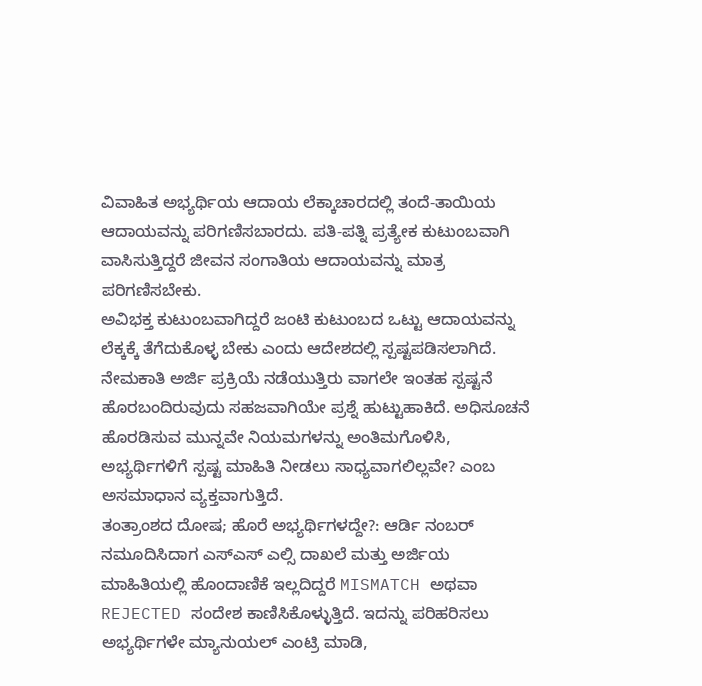ವಿವಾಹಿತ ಅಭ್ಯರ್ಥಿಯ ಆದಾಯ ಲೆಕ್ಕಾಚಾರದಲ್ಲಿ ತಂದೆ-ತಾಯಿಯ ಆದಾಯವನ್ನು ಪರಿಗಣಿಸಬಾರದು. ಪತಿ-ಪತ್ನಿ ಪ್ರತ್ಯೇಕ ಕುಟುಂಬವಾಗಿ ವಾಸಿಸುತ್ತಿದ್ದರೆ ಜೀವನ ಸಂಗಾತಿಯ ಆದಾಯವನ್ನು ಮಾತ್ರ ಪರಿಗಣಿಸಬೇಕು.
ಅವಿಭಕ್ತ ಕುಟುಂಬವಾಗಿದ್ದರೆ ಜಂಟಿ ಕುಟುಂಬದ ಒಟ್ಟು ಆದಾಯವನ್ನು ಲೆಕ್ಕಕ್ಕೆ ತೆಗೆದುಕೊಳ್ಳ ಬೇಕು ಎಂದು ಆದೇಶದಲ್ಲಿ ಸ್ಪಷ್ಟಪಡಿಸಲಾಗಿದೆ. ನೇಮಕಾತಿ ಅರ್ಜಿ ಪ್ರಕ್ರಿಯೆ ನಡೆಯುತ್ತಿರು ವಾಗಲೇ ಇಂತಹ ಸ್ಪಷ್ಟನೆ ಹೊರಬಂದಿರುವುದು ಸಹಜವಾಗಿಯೇ ಪ್ರಶ್ನೆ ಹುಟ್ಟುಹಾಕಿದೆ. ಅಧಿಸೂಚನೆ ಹೊರಡಿಸುವ ಮುನ್ನವೇ ನಿಯಮಗಳನ್ನು ಅಂತಿಮಗೊಳಿಸಿ, ಅಭ್ಯರ್ಥಿಗಳಿಗೆ ಸ್ಪಷ್ಟ ಮಾಹಿತಿ ನೀಡಲು ಸಾಧ್ಯವಾಗಲಿಲ್ಲವೇ? ಎಂಬ ಅಸಮಾಧಾನ ವ್ಯಕ್ತವಾಗುತ್ತಿದೆ.
ತಂತ್ರಾಂಶದ ದೋಷ; ಹೊರೆ ಅಭ್ಯರ್ಥಿಗಳದ್ದೇ?: ಆರ್ಡಿ ನಂಬರ್ ನಮೂದಿಸಿದಾಗ ಎಸ್ಎಸ್ ಎಲ್ಸಿ ದಾಖಲೆ ಮತ್ತು ಅರ್ಜಿಯ ಮಾಹಿತಿಯಲ್ಲಿ ಹೊಂದಾಣಿಕೆ ಇಲ್ಲದಿದ್ದರೆ MISMATCH ಅಥವಾ REJECTED ಸಂದೇಶ ಕಾಣಿಸಿಕೊಳ್ಳುತ್ತಿದೆ. ಇದನ್ನು ಪರಿಹರಿಸಲು ಅಭ್ಯರ್ಥಿಗಳೇ ಮ್ಯಾನುಯಲ್ ಎಂಟ್ರಿ ಮಾಡಿ,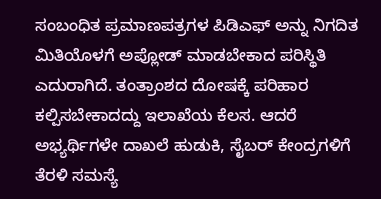ಸಂಬಂಧಿತ ಪ್ರಮಾಣಪತ್ರಗಳ ಪಿಡಿಎಫ್ ಅನ್ನು ನಿಗದಿತ ಮಿತಿಯೊಳಗೆ ಅಪ್ಲೋಡ್ ಮಾಡಬೇಕಾದ ಪರಿಸ್ಥಿತಿ ಎದುರಾಗಿದೆ. ತಂತ್ರಾಂಶದ ದೋಷಕ್ಕೆ ಪರಿಹಾರ ಕಲ್ಪಿಸಬೇಕಾದದ್ದು ಇಲಾಖೆಯ ಕೆಲಸ. ಆದರೆ ಅಭ್ಯರ್ಥಿಗಳೇ ದಾಖಲೆ ಹುಡುಕಿ, ಸೈಬರ್ ಕೇಂದ್ರಗಳಿಗೆ ತೆರಳಿ ಸಮಸ್ಯೆ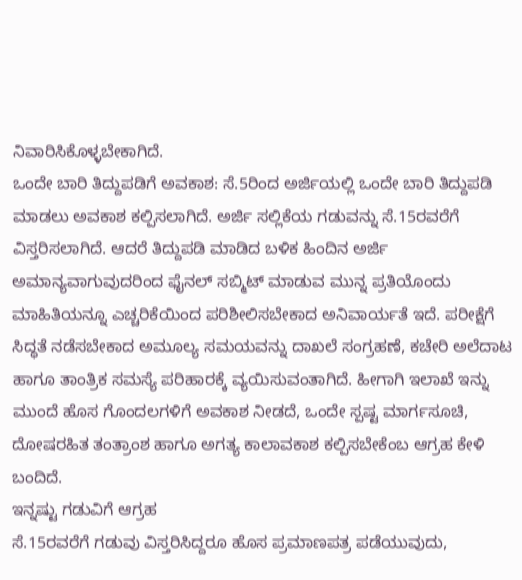ನಿವಾರಿಸಿಕೊಳ್ಳಬೇಕಾಗಿದೆ.
ಒಂದೇ ಬಾರಿ ತಿದ್ದುಪಡಿಗೆ ಅವಕಾಶ: ಸೆ.5ರಿಂದ ಅರ್ಜಿಯಲ್ಲಿ ಒಂದೇ ಬಾರಿ ತಿದ್ದುಪಡಿ ಮಾಡಲು ಅವಕಾಶ ಕಲ್ಪಿಸಲಾಗಿದೆ. ಅರ್ಜಿ ಸಲ್ಲಿಕೆಯ ಗಡುವನ್ನು ಸೆ.15ರವರೆಗೆ ವಿಸ್ತರಿಸಲಾಗಿದೆ. ಆದರೆ ತಿದ್ದುಪಡಿ ಮಾಡಿದ ಬಳಿಕ ಹಿಂದಿನ ಅರ್ಜಿ ಅಮಾನ್ಯವಾಗುವುದರಿಂದ ಫೈನಲ್ ಸಬ್ಮಿಟ್ ಮಾಡುವ ಮುನ್ನ ಪ್ರತಿಯೊಂದು ಮಾಹಿತಿಯನ್ನೂ ಎಚ್ಚರಿಕೆಯಿಂದ ಪರಿಶೀಲಿಸಬೇಕಾದ ಅನಿವಾರ್ಯತೆ ಇದೆ. ಪರೀಕ್ಷೆಗೆ ಸಿದ್ಧತೆ ನಡೆಸಬೇಕಾದ ಅಮೂಲ್ಯ ಸಮಯವನ್ನು ದಾಖಲೆ ಸಂಗ್ರಹಣೆ, ಕಚೇರಿ ಅಲೆದಾಟ ಹಾಗೂ ತಾಂತ್ರಿಕ ಸಮಸ್ಯೆ ಪರಿಹಾರಕ್ಕೆ ವ್ಯಯಿಸುವಂತಾಗಿದೆ. ಹೀಗಾಗಿ ಇಲಾಖೆ ಇನ್ನು ಮುಂದೆ ಹೊಸ ಗೊಂದಲಗಳಿಗೆ ಅವಕಾಶ ನೀಡದೆ, ಒಂದೇ ಸ್ಪಷ್ಟ ಮಾರ್ಗಸೂಚಿ, ದೋಷರಹಿತ ತಂತ್ರಾಂಶ ಹಾಗೂ ಅಗತ್ಯ ಕಾಲಾವಕಾಶ ಕಲ್ಪಿಸಬೇಕೆಂಬ ಆಗ್ರಹ ಕೇಳಿ ಬಂದಿದೆ.
ಇನ್ನಷ್ಟು ಗಡುವಿಗೆ ಆಗ್ರಹ
ಸೆ.15ರವರೆಗೆ ಗಡುವು ವಿಸ್ತರಿಸಿದ್ದರೂ ಹೊಸ ಪ್ರಮಾಣಪತ್ರ ಪಡೆಯುವುದು,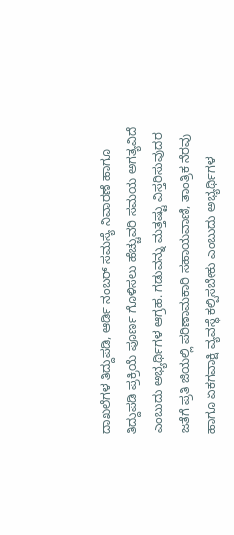ದಾಖಲೆಗಳ ತಿದ್ದುಪಡಿ, ಆರ್ಡಿ ನಂಬರ್ ಸಮಸ್ಯೆ ನಿವಾರಣೆ ಹಾಗೂ ತಿದ್ದುಪಡಿ ಪ್ರಕ್ರಿಯೆ ಪೂರ್ಣ ಗೊಳಿಸಲು ಹೆಚ್ಚುವರಿ ಸಮಯ ಅಗತ್ಯವಿದೆ ಎಂಬುದು ಅಭ್ಯರ್ಥಿಗಳ ಆಗ್ರಹ. ಗಡುವನ್ನು ಮತ್ತಷ್ಟು ವಿಸ್ತರಿಸುವುದರ ಜತೆಗೆ ಪ್ರತಿ ಜಿಯಲ್ಲಿ ಪರಿಣಾಮಕಾರಿ ಸಹಾಯವಾಣಿ, ತಾಂತ್ರಿಕ ನೆರವು ಹಾಗೂ ಏಕಗವಾಕ್ಷಿ ವ್ಯವಸ್ಥೆ ಕಲ್ಪಿಸಬೇಕು ಎಂಬುದು ಅಭ್ಯರ್ಥಿಗಳ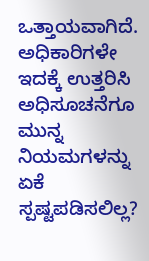ಒತ್ತಾಯವಾಗಿದೆ.
ಅಧಿಕಾರಿಗಳೇ ಇದಕ್ಕೆ ಉತ್ತರಿಸಿ
ಅಧಿಸೂಚನೆಗೂ ಮುನ್ನ ನಿಯಮಗಳನ್ನು ಏಕೆ ಸ್ಪಷ್ಟಪಡಿಸಲಿಲ್ಲ?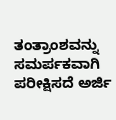ತಂತ್ರಾಂಶವನ್ನು ಸಮರ್ಪಕವಾಗಿ ಪರೀಕ್ಷಿಸದೆ ಅರ್ಜಿ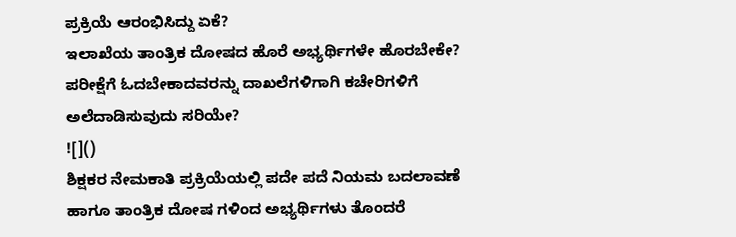ಪ್ರಕ್ರಿಯೆ ಆರಂಭಿಸಿದ್ದು ಏಕೆ?
ಇಲಾಖೆಯ ತಾಂತ್ರಿಕ ದೋಷದ ಹೊರೆ ಅಭ್ಯರ್ಥಿಗಳೇ ಹೊರಬೇಕೇ?
ಪರೀಕ್ಷೆಗೆ ಓದಬೇಕಾದವರನ್ನು ದಾಖಲೆಗಳಿಗಾಗಿ ಕಚೇರಿಗಳಿಗೆ ಅಲೆದಾಡಿಸುವುದು ಸರಿಯೇ?
![]()
ಶಿಕ್ಷಕರ ನೇಮಕಾತಿ ಪ್ರಕ್ರಿಯೆಯಲ್ಲಿ ಪದೇ ಪದೆ ನಿಯಮ ಬದಲಾವಣೆ ಹಾಗೂ ತಾಂತ್ರಿಕ ದೋಷ ಗಳಿಂದ ಅಭ್ಯರ್ಥಿಗಳು ತೊಂದರೆ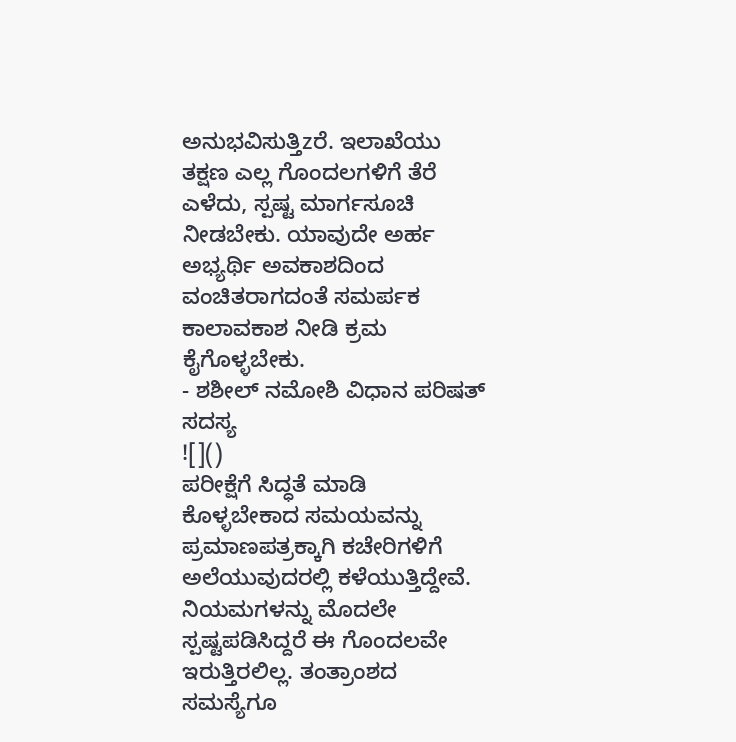ಅನುಭವಿಸುತ್ತಿzರೆ. ಇಲಾಖೆಯು ತಕ್ಷಣ ಎಲ್ಲ ಗೊಂದಲಗಳಿಗೆ ತೆರೆ ಎಳೆದು, ಸ್ಪಷ್ಟ ಮಾರ್ಗಸೂಚಿ ನೀಡಬೇಕು. ಯಾವುದೇ ಅರ್ಹ ಅಭ್ಯರ್ಥಿ ಅವಕಾಶದಿಂದ ವಂಚಿತರಾಗದಂತೆ ಸಮರ್ಪಕ ಕಾಲಾವಕಾಶ ನೀಡಿ ಕ್ರಮ ಕೈಗೊಳ್ಳಬೇಕು.
- ಶಶೀಲ್ ನಮೋಶಿ ವಿಧಾನ ಪರಿಷತ್ ಸದಸ್ಯ
![]()
ಪರೀಕ್ಷೆಗೆ ಸಿದ್ಧತೆ ಮಾಡಿ ಕೊಳ್ಳಬೇಕಾದ ಸಮಯವನ್ನು ಪ್ರಮಾಣಪತ್ರಕ್ಕಾಗಿ ಕಚೇರಿಗಳಿಗೆ ಅಲೆಯುವುದರಲ್ಲಿ ಕಳೆಯುತ್ತಿದ್ದೇವೆ. ನಿಯಮಗಳನ್ನು ಮೊದಲೇ ಸ್ಪಷ್ಟಪಡಿಸಿದ್ದರೆ ಈ ಗೊಂದಲವೇ ಇರುತ್ತಿರಲಿಲ್ಲ. ತಂತ್ರಾಂಶದ ಸಮಸ್ಯೆಗೂ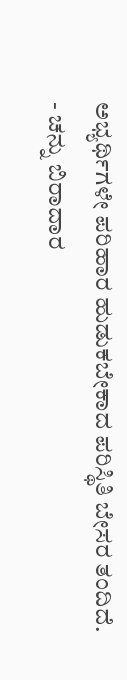ಅಭ್ಯರ್ಥಿಗಳೇ ಪರಿಹಾರ ಹುಡುಕಬೇಕಾದ ಪರಿಸ್ಥಿತಿ ಬೇಸರ ತಂದಿದೆ.
- ಚನ್ನು ಬಿರಾದಾರ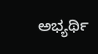ಅಭ್ಯರ್ಥಿ